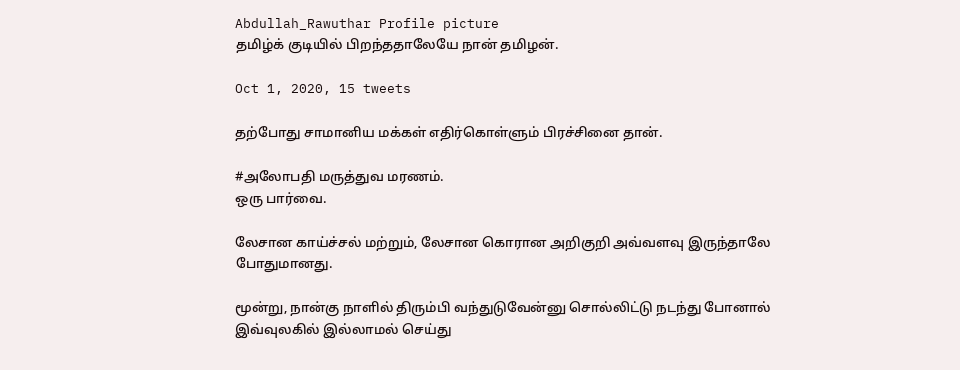Abdullah_Rawuthar Profile picture
தமிழ்க் குடியில் பிறந்ததாலேயே நான் தமிழன்.

Oct 1, 2020, 15 tweets

தற்போது சாமானிய மக்கள் எதிர்கொள்ளும் பிரச்சினை தான்.

#அலோபதி மருத்துவ மரணம்.
ஒரு பார்வை.

லேசான காய்ச்சல் மற்றும், லேசான கொரான அறிகுறி அவ்வளவு இருந்தாலே போதுமானது.

மூன்று, நான்கு நாளில் திரும்பி வந்துடுவேன்னு சொல்லிட்டு நடந்து போனால் இவ்வுலகில் இல்லாமல் செய்து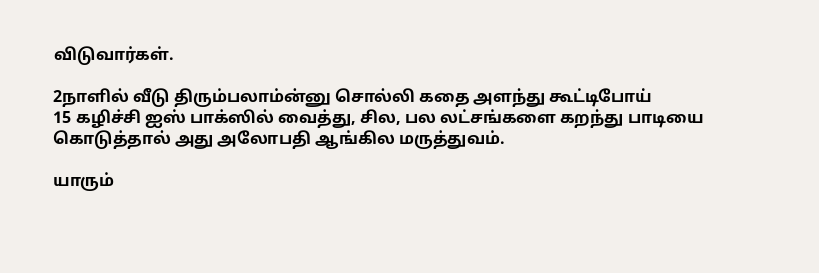விடுவார்கள்.

2நாளில் வீடு திரும்பலாம்ன்னு சொல்லி கதை அளந்து கூட்டிபோய்
15 கழிச்சி ஐஸ் பாக்ஸில் வைத்து, சில, பல லட்சங்களை கறந்து பாடியை கொடுத்தால் அது அலோபதி ஆங்கில மருத்துவம்.

யாரும்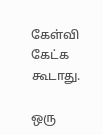கேள்வி கேட்க கூடாது.

ஒரு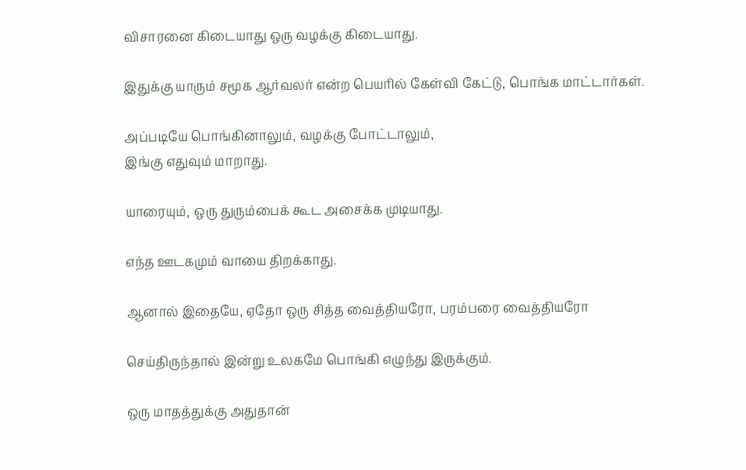விசாரனை கிடையாது ஒரு வழக்கு கிடையாது.

இதுக்கு யாரும் சமூக ஆர்வலர் என்ற பெயரில் கேள்வி கேட்டு, பொங்க மாட்டார்கள்.

அப்படியே பொங்கினாலும், வழக்கு போட்டாலும்,
இங்கு எதுவும் மாறாது.

யாரையும், ஒரு துரும்பைக் கூட அசைக்க முடியாது.

எந்த ஊடகமும் வாயை திறக்காது.

ஆனால் இதையே, ஏதோ ஒரு சித்த வைத்தியரோ, பரம்பரை வைத்தியரோ

செய்திருந்தால் இன்று உலகமே பொங்கி எழுந்து இருக்கும்.

ஒரு மாதத்துக்கு அதுதான்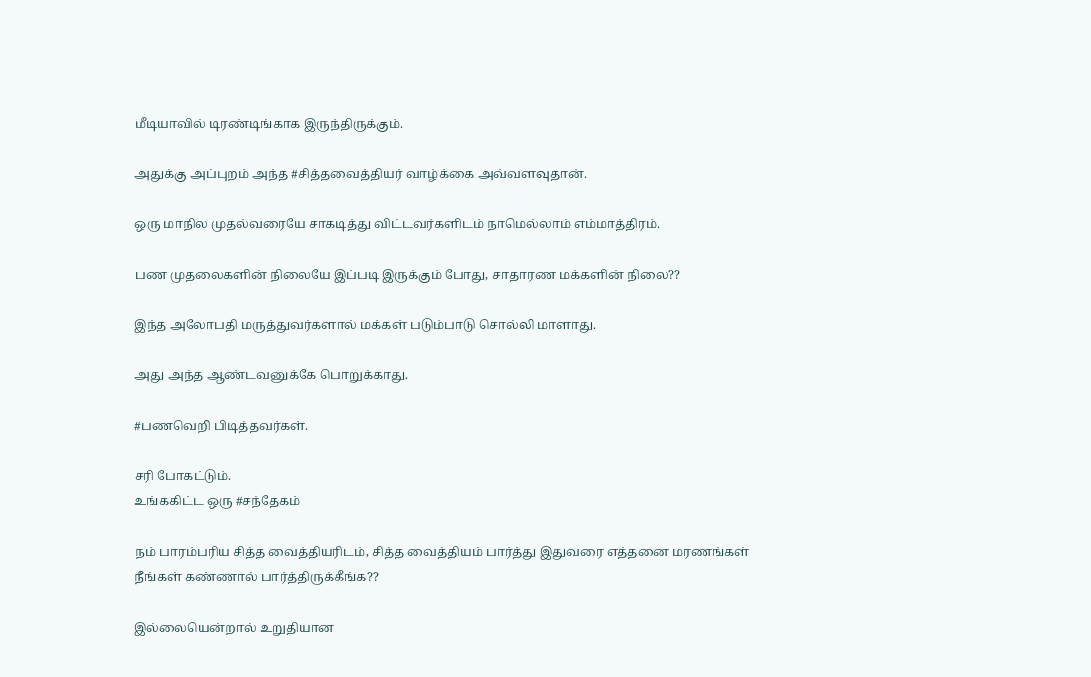மீடியாவில் டிரண்டிங்காக இருந்திருக்கும்.

அதுக்கு அப்புறம் அந்த #சித்தவைத்தியர் வாழ்க்கை அவ்வளவுதான்.

ஒரு மாநில முதல்வரையே சாகடித்து விட்டவர்களிடம் நாமெல்லாம் எம்மாத்திரம்.

பண முதலைகளின் நிலையே இப்படி இருக்கும் போது, சாதாரண மக்களின் நிலை??

இந்த அலோபதி மருத்துவர்களால் மக்கள் படும்பாடு சொல்லி மாளாது.

அது அந்த ஆண்டவனுக்கே பொறுக்காது.

#பணவெறி பிடித்தவர்கள்.

சரி போகட்டும்.
உங்ககிட்ட ஒரு #சந்தேகம்

நம் பாரம்பரிய சித்த வைத்தியரிடம், சித்த வைத்தியம் பார்த்து இதுவரை எத்தனை மரணங்கள் நீங்கள் கண்ணால் பார்த்திருக்கீங்க??

இல்லையென்றால் உறுதியான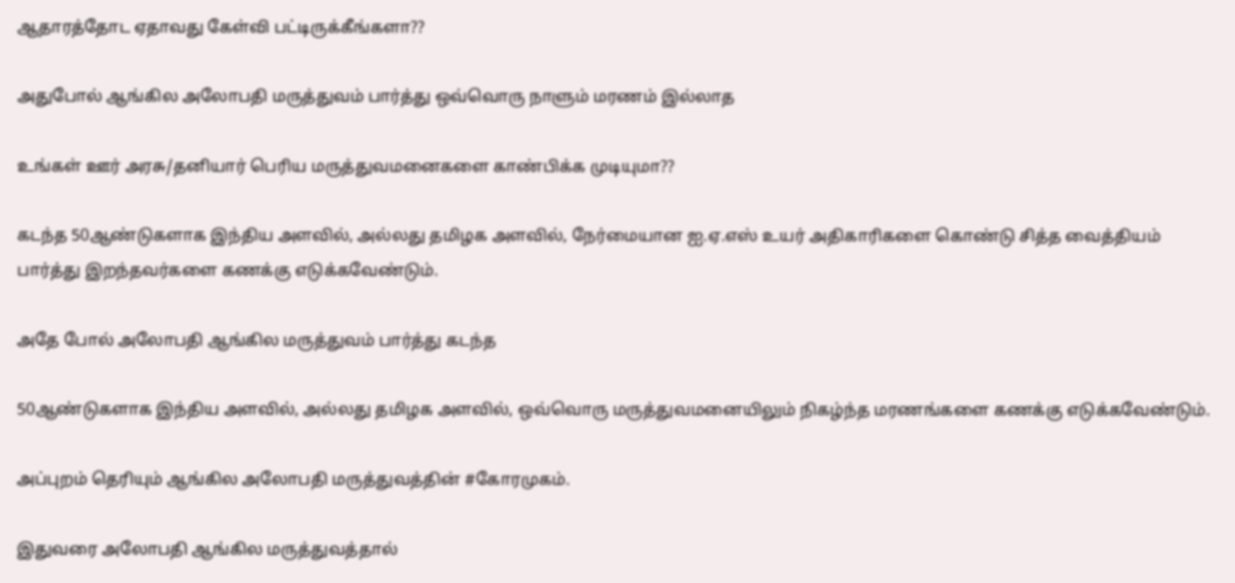ஆதாரத்தோட ஏதாவது கேள்வி பட்டிருக்கீங்களா??

அதுபோல் ஆங்கில அலோபதி மருத்துவம் பார்த்து ஒவ்வொரு நாளும் மரணம் இல்லாத

உங்கள் ஊர் அரசு/தனியார் பெரிய மருத்துவமனைகளை காண்பிக்க முடியுமா??

கடந்த 50ஆண்டுகளாக இந்திய அளவில், அல்லது தமிழக அளவில், நேர்மையான ஐ.ஏ.எஸ் உயர் அதிகாரிகளை கொண்டு சித்த வைத்தியம் பார்த்து இறந்தவர்களை கணக்கு எடுக்கவேண்டும்.

அதே போல் அலோபதி ஆங்கில மருத்துவம் பார்த்து கடந்த

50ஆண்டுகளாக இந்திய அளவில், அல்லது தமிழக அளவில், ஒவ்வொரு மருத்துவமனையிலும் நிகழ்ந்த மரணங்களை கணக்கு எடுக்கவேண்டும்.

அப்புறம் தெரியும் ஆங்கில அலோபதி மருத்துவத்தின் #கோரமுகம்.

இதுவரை அலோபதி ஆங்கில மருத்துவத்தால்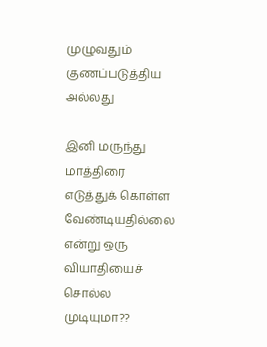முழுவதும் குணப்படுத்திய அல்லது

இனி மருந்து மாத்திரை எடுத்துக் கொள்ள வேண்டியதில்லை என்று ஒரு வியாதியைச் சொல்ல முடியுமா??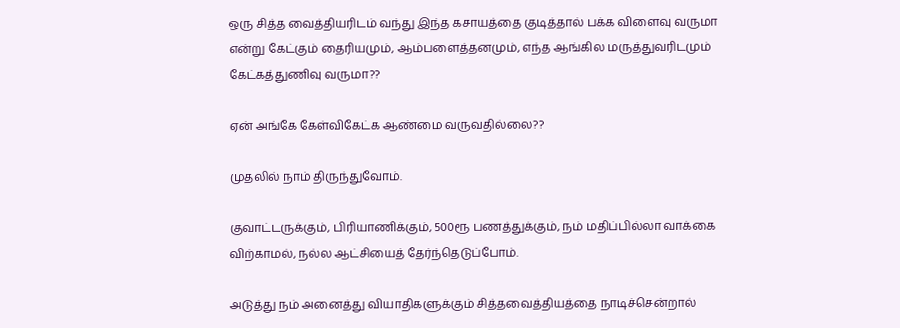ஒரு சித்த வைத்தியரிடம் வந்து இந்த கசாயத்தை குடித்தால் பக்க விளைவு வருமா என்று கேட்கும் தைரியமும், ஆம்பளைத்தனமும், எந்த ஆங்கில மருத்துவரிடமும் கேட்கத்துணிவு வருமா??

ஏன் அங்கே கேள்விகேட்க ஆண்மை வருவதில்லை??

முதலில் நாம் திருந்துவோம்.

குவாட்டருக்கும், பிரியாணிக்கும், 500ரூ பணத்துக்கும், நம் மதிப்பில்லா வாக்கை விற்காமல், நல்ல ஆட்சியைத் தேர்ந்தெடுப்போம்.

அடுத்து நம் அனைத்து வியாதிகளுக்கும் சித்தவைத்தியத்தை நாடிச்சென்றால்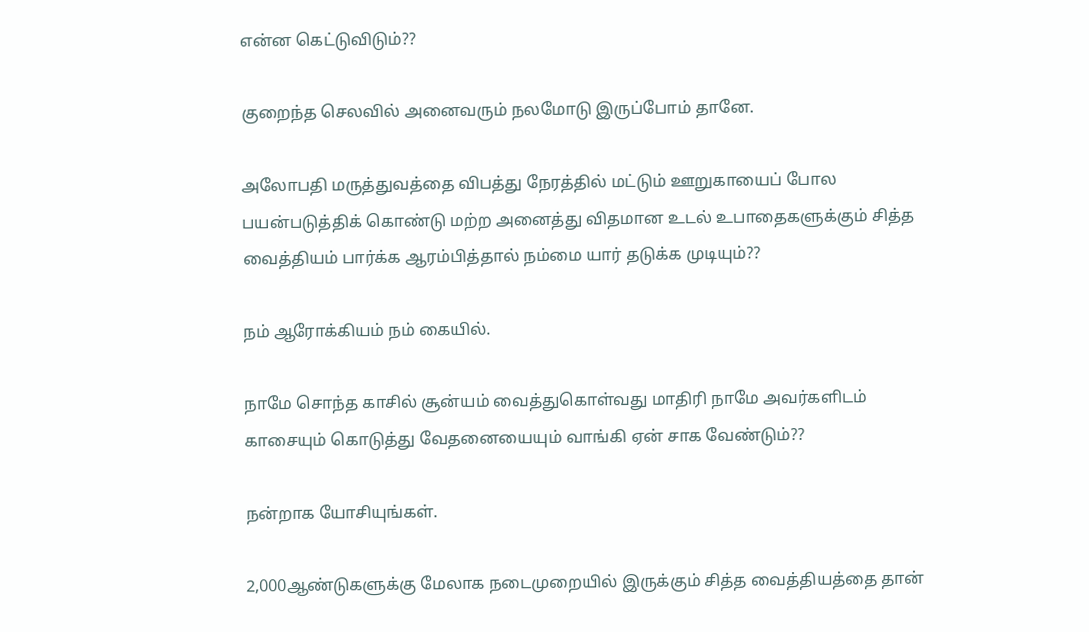என்ன கெட்டுவிடும்??

குறைந்த செலவில் அனைவரும் நலமோடு இருப்போம் தானே.

அலோபதி மருத்துவத்தை விபத்து நேரத்தில் மட்டும் ஊறுகாயைப் போல பயன்படுத்திக் கொண்டு மற்ற அனைத்து விதமான உடல் உபாதைகளுக்கும் சித்த வைத்தியம் பார்க்க ஆரம்பித்தால் நம்மை யார் தடுக்க முடியும்??

நம் ஆரோக்கியம் நம் கையில்.

நாமே சொந்த காசில் சூன்யம் வைத்துகொள்வது மாதிரி நாமே அவர்களிடம் காசையும் கொடுத்து வேதனையையும் வாங்கி ஏன் சாக வேண்டும்??

நன்றாக யோசியுங்கள்.

2,000ஆண்டுகளுக்கு மேலாக நடைமுறையில் இருக்கும் சித்த வைத்தியத்தை தான்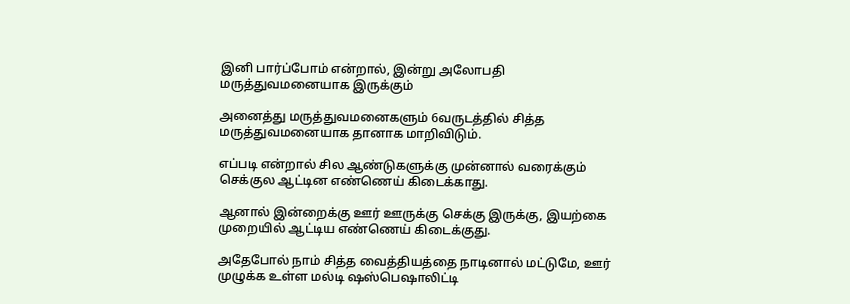இனி பார்ப்போம் என்றால், இன்று அலோபதி மருத்துவமனையாக இருக்கும்

அனைத்து மருத்துவமனைகளும் 6வருடத்தில் சித்த மருத்துவமனையாக தானாக மாறிவிடும்.

எப்படி என்றால் சில ஆண்டுகளுக்கு முன்னால் வரைக்கும் செக்குல ஆட்டின எண்ணெய் கிடைக்காது.

ஆனால் இன்றைக்கு ஊர் ஊருக்கு செக்கு இருக்கு, இயற்கை முறையில் ஆட்டிய எண்ணெய் கிடைக்குது.

அதேபோல் நாம் சித்த வைத்தியத்தை நாடினால் மட்டுமே, ஊர் முழுக்க உள்ள மல்டி ஷஸ்பெஷாலிட்டி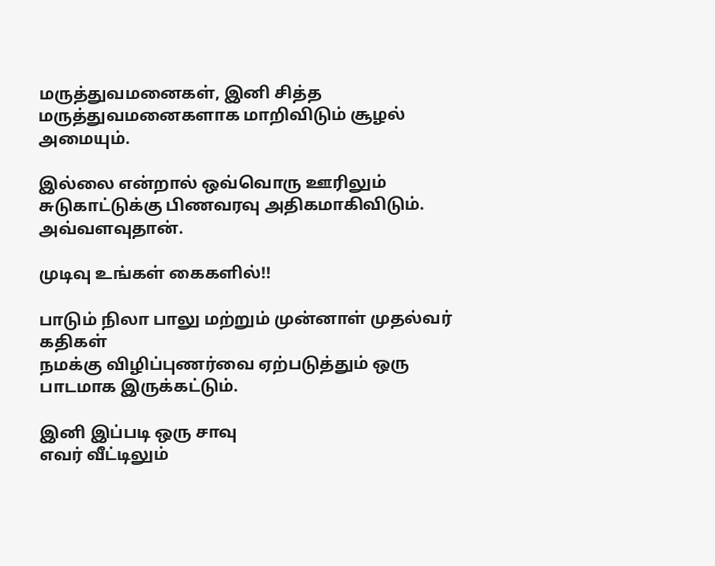மருத்துவமனைகள், இனி சித்த மருத்துவமனைகளாக மாறிவிடும் சூழல் அமையும்.

இல்லை என்றால் ஒவ்வொரு ஊரிலும் சுடுகாட்டுக்கு பிணவரவு அதிகமாகிவிடும். அவ்வளவுதான்.

முடிவு உங்கள் கைகளில்!!

பாடும் நிலா பாலு மற்றும் முன்னாள் முதல்வர் கதிகள்
நமக்கு விழிப்புணர்வை ஏற்படுத்தும் ஒரு பாடமாக இருக்கட்டும்.

இனி இப்படி ஒரு சாவு
எவர் வீட்டிலும்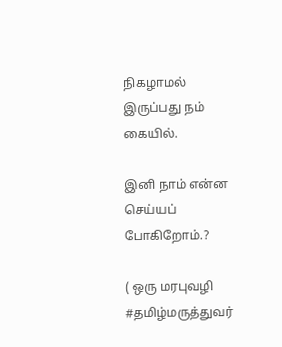நிகழாமல் இருப்பது நம் கையில்.

இனி நாம் என்ன செய்யப் போகிறோம்.?

( ஒரு மரபுவழி #தமிழ்மருத்துவர்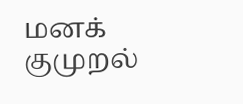மனக் குமுறல்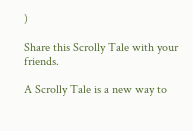)

Share this Scrolly Tale with your friends.

A Scrolly Tale is a new way to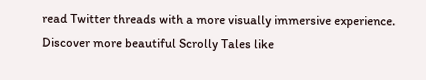read Twitter threads with a more visually immersive experience.
Discover more beautiful Scrolly Tales like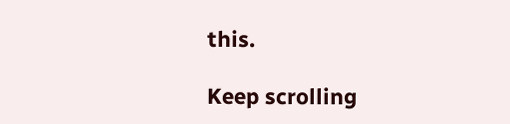this.

Keep scrolling